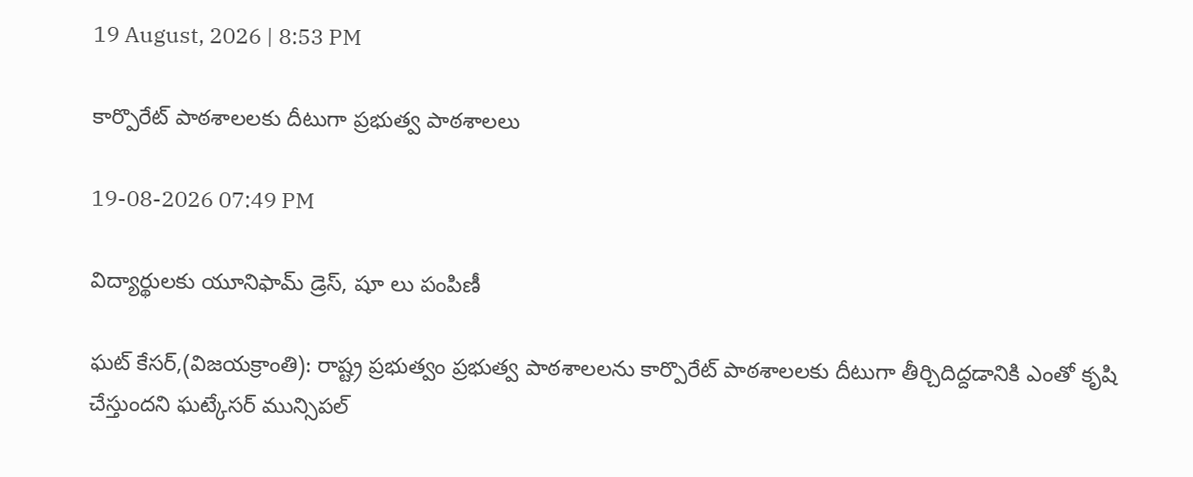19 August, 2026 | 8:53 PM

కార్పొరేట్ పాఠశాలలకు దీటుగా ప్రభుత్వ పాఠశాలలు

19-08-2026 07:49 PM

విద్యార్థులకు యూనిఫామ్ డ్రెస్, షూ లు పంపిణీ

ఘట్ కేసర్,(విజయక్రాంతి): రాష్ట్ర ప్రభుత్వం ప్రభుత్వ పాఠశాలలను కార్పొరేట్ పాఠశాలలకు దీటుగా తీర్చిదిద్దడానికి ఎంతో కృషి చేస్తుందని ఘట్కేసర్ మున్సిపల్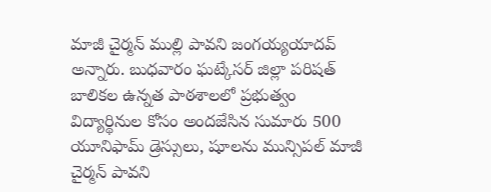మాజీ చైర్మన్ ముల్లి పావని జంగయ్యయాదవ్ అన్నారు. బుధవారం ఘట్కేసర్ జిల్లా పరిషత్ బాలికల ఉన్నత పాఠశాలలో ప్రభుత్వం విద్యార్థినుల కోసం అందజేసిన సుమారు 500 యూనిఫామ్ డ్రెస్సులు, షూలను మున్సిపల్ మాజీ చైర్మన్ పావని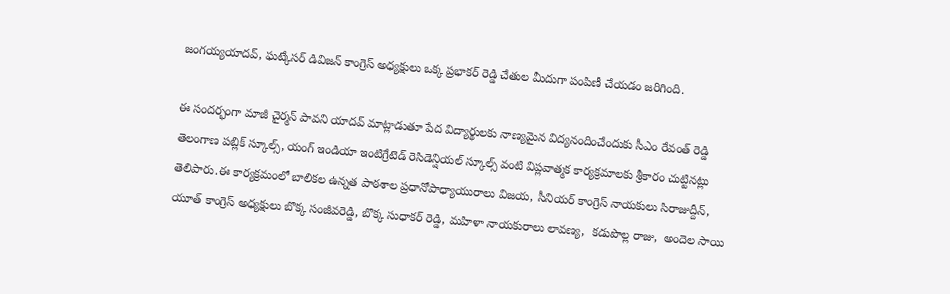జంగయ్యయాదవ్, ఘట్కేసర్ డివిజన్ కాంగ్రెస్ అధ్యక్షులు ఒక్క ప్రభాకర్ రెడ్డి చేతుల మీదుగా పంపిణీ చేయడం జరిగింది.

ఈ సందర్భంగా మాజీ చైర్మన్ పావని యాదవ్ మాట్లాడుతూ పేద విద్యార్థులకు నాణ్యమైన విద్యనందించేందుకు సీఎం రేవంత్ రెడ్డి తెలంగాణ పబ్లిక్ స్కూల్స్, యంగ్ ఇండియా ఇంటిగ్రేటెడ్ రెసిడెన్షియల్ స్కూల్స్ వంటి విప్లవాత్మక కార్యక్రమాలకు శ్రీకారం చుట్టినట్లు తెలిపారు.ఈ కార్యక్రమంలో బాలికల ఉన్నత పాఠశాల ప్రధానోపాధ్యాయురాలు విజయ, సీనియర్ కాంగ్రెస్ నాయకులు సిరాజుద్దీన్, యూత్ కాంగ్రెస్ అధ్యక్షులు బొక్క సంజీవరెడ్డి, బొక్క సుధాకర్ రెడ్డి, మహిళా నాయకురాలు లావణ్య,  కడుపొల్ల రాజు,  అందెల సాయి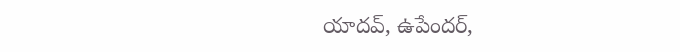యాదవ్, ఉపేందర్,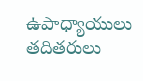ఉపాధ్యాయులు తదితరులు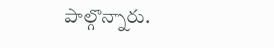పాల్గొన్నారు.